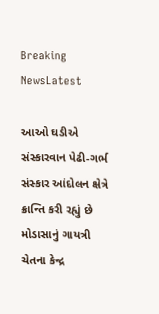Breaking NewsLatest

આઓ ઘડીએ સંસ્કારવાન પેઢી-ગર્ભ સંસ્કાર આંદોલન ક્ષેત્રે ક્રાન્તિ કરી રહ્યું છે મોડાસાનું ગાયત્રી ચેતના કેન્દ્ર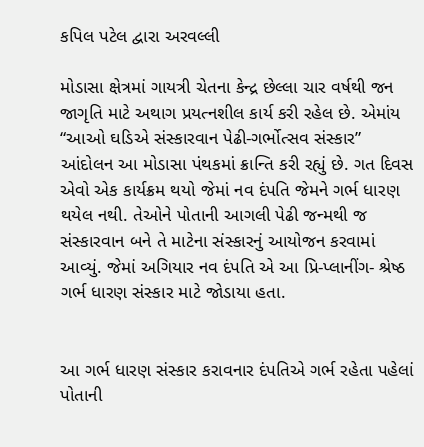કપિલ પટેલ દ્વારા અરવલ્લી

મોડાસા ક્ષેત્રમાં ગાયત્રી ચેતના કેન્દ્ર છેલ્લા ચાર વર્ષથી જન જાગૃતિ માટે અથાગ પ્રયત્નશીલ કાર્ય કરી રહેલ છે. એમાંય “આઓ ઘડિએ સંસ્કારવાન પેઢી-ગર્ભોત્સવ સંસ્કાર” આંદોલન આ મોડાસા પંથકમાં ક્રાન્તિ કરી રહ્યું છે. ગત દિવસ એવો એક કાર્યક્રમ થયો જેમાં નવ દંપતિ જેમને ગર્ભ ધારણ થયેલ નથી. તેઓને પોતાની આગલી પેઢી જન્મથી જ સંસ્કારવાન બને તે માટેના સંસ્કારનું આયોજન કરવામાં આવ્યું. જેમાં અગિયાર નવ દંપતિ એ આ પ્રિ-પ્લાનીંગ- શ્રેષ્ઠ ગર્ભ ધારણ સંસ્કાર માટે જોડાયા હતા.


આ ગર્ભ ધારણ સંસ્કાર કરાવનાર દંપતિએ ગર્ભ રહેતા પહેલાં પોતાની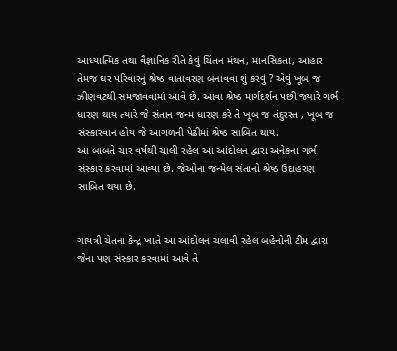આધ્યાત્મિક તથા વૈજ્ઞાનિક રીતે કેવું ચિંતન મંથન, માનસિકતા, આહાર તેમજ ઘર પરિવારનું શ્રેષ્ઠ વાતાવરણ બનાવવા શું કરવું ? એવું ખૂબ જ ઝીણવટથી સમજાવવામાં આવે છે. આવા શ્રેષ્ઠ માર્ગદર્શન પછી જ્યારે ગર્ભ ધારણ થાય ત્યારે જે સંતાન જન્મ ધારણ કરે તે ખૂબ જ તંદુરસ્ત , ખૂબ જ સંસ્કારવાન હોય જે આગળની પેઢીમાં શ્રેષ્ઠ સાબિત થાય.
આ બાબતે ચાર વર્ષથી ચાલી રહેલ આ આંદોલન દ્વારા અનેકના ગર્ભ સંસ્કાર કરવામાં આવ્યા છે. જેઓના જન્મેલ સંતાનો શ્રેષ્ઠ ઉદાહરણ સાબિત થયા છે.


ગાયત્રી ચેતના કેન્દ્ર ખાતે આ આંદોલન ચલાવી રહેલ બહેનોની ટીમ દ્વારા જેના પણ સંસ્કાર કરવામાં આવે તે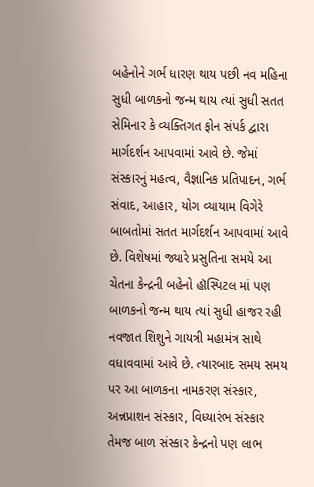બહેનોને ગર્ભ ધારણ થાય પછી નવ મહિના સુધી બાળકનો જન્મ થાય ત્યાં સુધી સતત સેમિનાર કે વ્યક્તિગત ફોન સંપર્ક દ્વારા માર્ગદર્શન આપવામાં આવે છે. જેમાં સંસ્કારનું મહત્વ, વૈજ્ઞાનિક પ્રતિપાદન, ગર્ભ સંવાદ, આહાર, યોગ વ્યાયામ વિગેરે બાબતોમાં સતત માર્ગદર્શન આપવામાં આવે છે. વિશેષમાં જ્યારે પ્રસુતિના સમયે આ ચેતના કેન્દ્રની બહેનો હૉસ્પિટલ માં પણ બાળકનો જન્મ થાય ત્યાં સુધી હાજર રહી નવજાત શિશુને ગાયત્રી મહામંત્ર સાથે વધાવવામાં આવે છે. ત્યારબાદ સમય સમય પર આ બાળકના નામકરણ સંસ્કાર, અન્નપ્રાશન સંસ્કાર, વિધ્યારંભ સંસ્કાર તેમજ બાળ સંસ્કાર કેન્દ્રનો પણ લાભ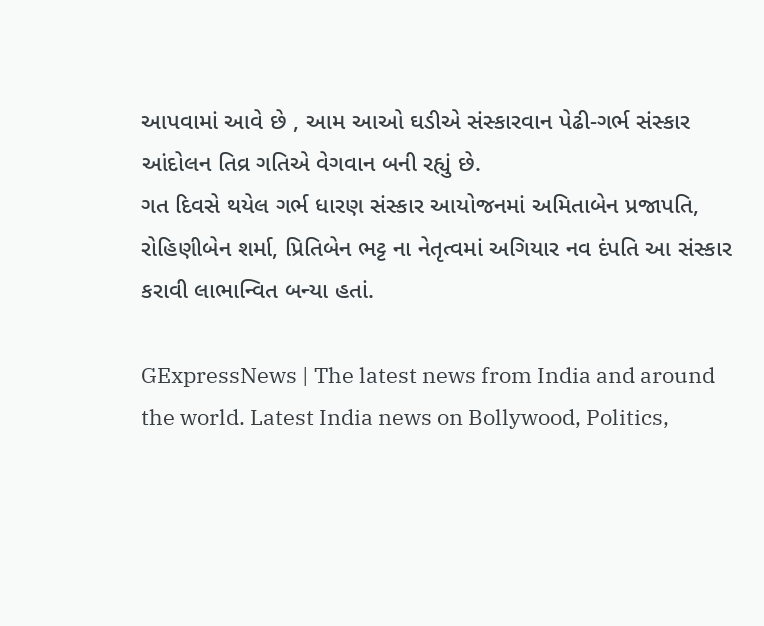આપવામાં આવે છે , આમ આઓ ઘડીએ સંસ્કારવાન પેઢી-ગર્ભ સંસ્કાર આંદોલન તિવ્ર ગતિએ વેગવાન બની રહ્યું છે.
ગત દિવસે થયેલ ગર્ભ ધારણ સંસ્કાર આયોજનમાં અમિતાબેન પ્રજાપતિ, રોહિણીબેન શર્મા, પ્રિતિબેન ભટ્ટ ના નેતૃત્વમાં અગિયાર નવ દંપતિ આ સંસ્કાર કરાવી લાભાન્વિત બન્યા હતાં.

GExpressNews | The latest news from India and around the world. Latest India news on Bollywood, Politics,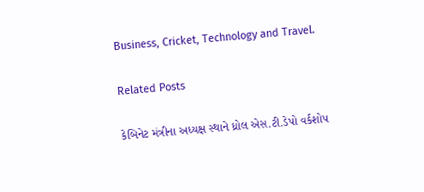Business, Cricket, Technology and Travel.

Related Posts

કેબિનેટ મંત્રીના અધ્યક્ષ સ્થાને ધ્રોલ એસ.ટી.ડેપો વર્કશોપ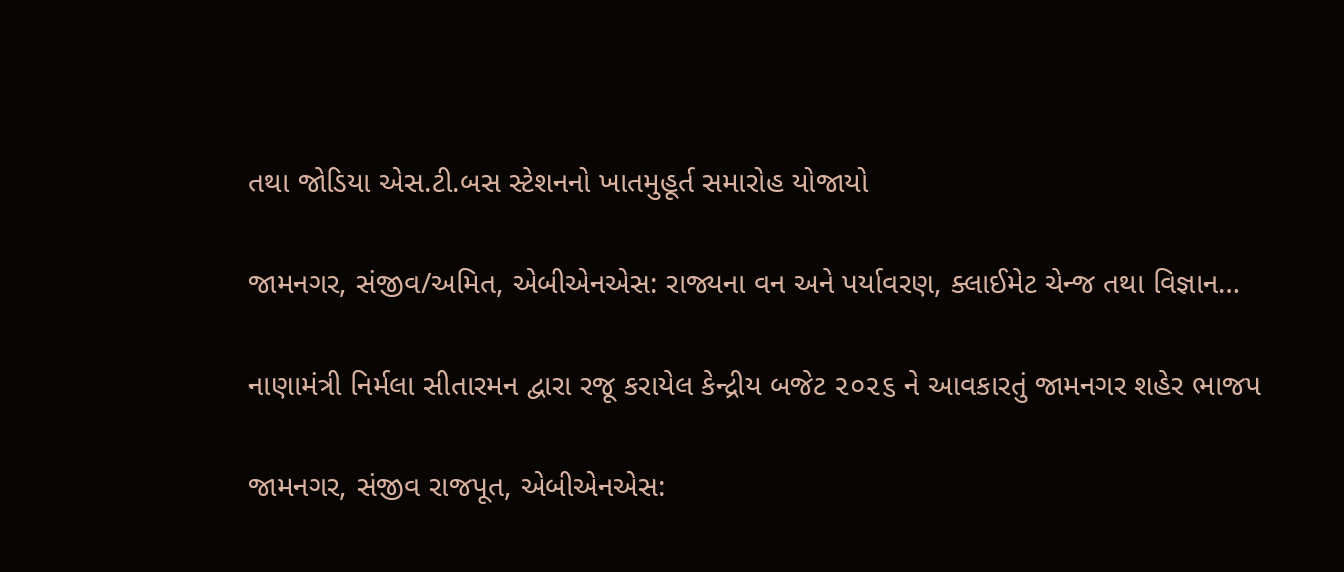તથા જોડિયા એસ.ટી.બસ સ્ટેશનનો ખાતમુહૂર્ત સમારોહ યોજાયો

જામનગર, સંજીવ/અમિત, એબીએનએસ: રાજ્યના વન અને પર્યાવરણ, ક્લાઈમેટ ચેન્જ તથા વિજ્ઞાન…

નાણામંત્રી નિર્મલા સીતારમન દ્વારા રજૂ કરાયેલ કેન્દ્રીય બજેટ ૨૦૨૬ ને આવકારતું જામનગર શહેર ભાજપ

જામનગર, સંજીવ રાજપૂત, એબીએનએસ: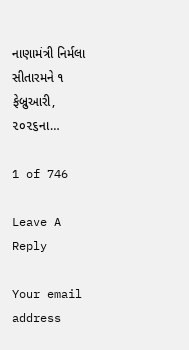નાણામંત્રી નિર્મલા સીતારમને ૧ ફેબ્રુઆરી, ૨૦૨૬ના…

1 of 746

Leave A Reply

Your email address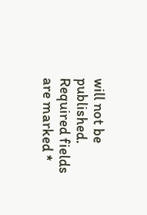will not be published. Required fields are marked *